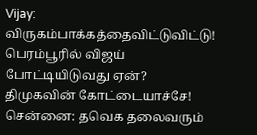Vijay: விருகம்பாக்கத்தைவிட்டுவிட்டு! பெரம்பூரில் விஜய் போட்டியிடுவது ஏன்? திமுகவின் கோட்டையாச்சே!
சென்னை: தவெக தலைவரும்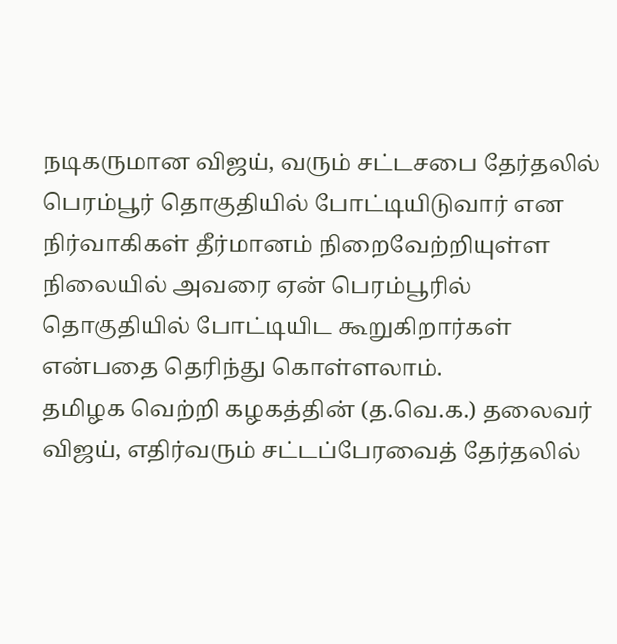நடிகருமான விஜய், வரும் சட்டசபை தேர்தலில் பெரம்பூர் தொகுதியில் போட்டியிடுவார் என நிர்வாகிகள் தீர்மானம் நிறைவேற்றியுள்ள நிலையில் அவரை ஏன் பெரம்பூரில் தொகுதியில் போட்டியிட கூறுகிறார்கள் என்பதை தெரிந்து கொள்ளலாம்.
தமிழக வெற்றி கழகத்தின் (த.வெ.க.) தலைவர் விஜய், எதிர்வரும் சட்டப்பேரவைத் தேர்தலில்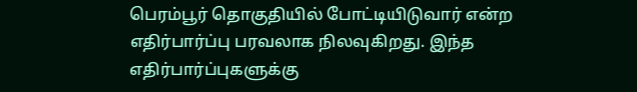பெரம்பூர் தொகுதியில் போட்டியிடுவார் என்ற எதிர்பார்ப்பு பரவலாக நிலவுகிறது. இந்த எதிர்பார்ப்புகளுக்கு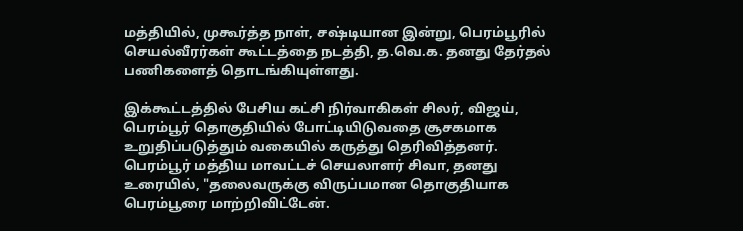மத்தியில், முகூர்த்த நாள், சஷ்டியான இன்று, பெரம்பூரில் செயல்வீரர்கள் கூட்டத்தை நடத்தி, த.வெ.க. தனது தேர்தல் பணிகளைத் தொடங்கியுள்ளது.

இக்கூட்டத்தில் பேசிய கட்சி நிர்வாகிகள் சிலர், விஜய், பெரம்பூர் தொகுதியில் போட்டியிடுவதை சூசகமாக உறுதிப்படுத்தும் வகையில் கருத்து தெரிவித்தனர்.
பெரம்பூர் மத்திய மாவட்டச் செயலாளர் சிவா, தனது உரையில், "தலைவருக்கு விருப்பமான தொகுதியாக பெரம்பூரை மாற்றிவிட்டேன்.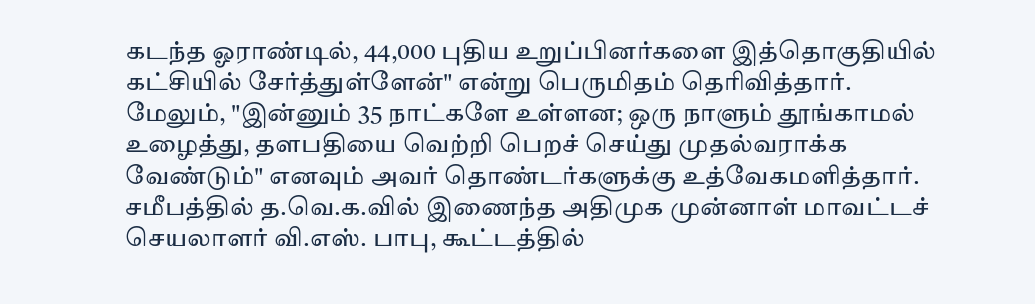கடந்த ஓராண்டில், 44,000 புதிய உறுப்பினர்களை இத்தொகுதியில் கட்சியில் சேர்த்துள்ளேன்" என்று பெருமிதம் தெரிவித்தார். மேலும், "இன்னும் 35 நாட்களே உள்ளன; ஒரு நாளும் தூங்காமல் உழைத்து, தளபதியை வெற்றி பெறச் செய்து முதல்வராக்க வேண்டும்" எனவும் அவர் தொண்டர்களுக்கு உத்வேகமளித்தார்.
சமீபத்தில் த.வெ.க.வில் இணைந்த அதிமுக முன்னாள் மாவட்டச் செயலாளர் வி.எஸ். பாபு, கூட்டத்தில்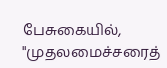பேசுகையில், "முதலமைச்சரைத்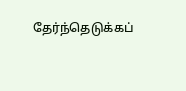தேர்ந்தெடுக்கப்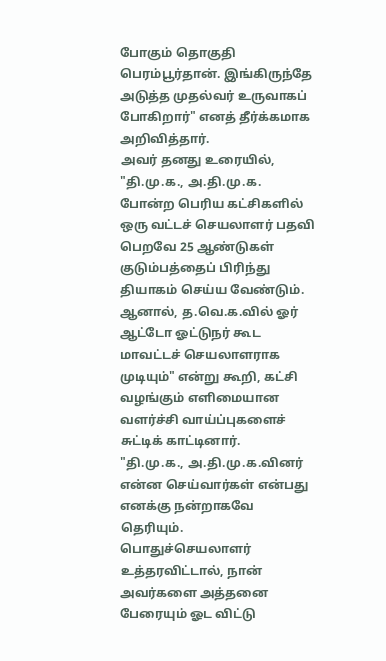போகும் தொகுதி பெரம்பூர்தான். இங்கிருந்தே அடுத்த முதல்வர் உருவாகப் போகிறார்" எனத் தீர்க்கமாக அறிவித்தார்.
அவர் தனது உரையில், "தி.மு.க., அ.தி.மு.க. போன்ற பெரிய கட்சிகளில் ஒரு வட்டச் செயலாளர் பதவி பெறவே 25 ஆண்டுகள் குடும்பத்தைப் பிரிந்து தியாகம் செய்ய வேண்டும். ஆனால், த.வெ.க.வில் ஓர் ஆட்டோ ஓட்டுநர் கூட மாவட்டச் செயலாளராக முடியும்" என்று கூறி, கட்சி வழங்கும் எளிமையான வளர்ச்சி வாய்ப்புகளைச் சுட்டிக் காட்டினார்.
"தி.மு.க., அ.தி.மு.க.வினர் என்ன செய்வார்கள் என்பது எனக்கு நன்றாகவே தெரியும். பொதுச்செயலாளர் உத்தரவிட்டால், நான் அவர்களை அத்தனை பேரையும் ஓட விட்டு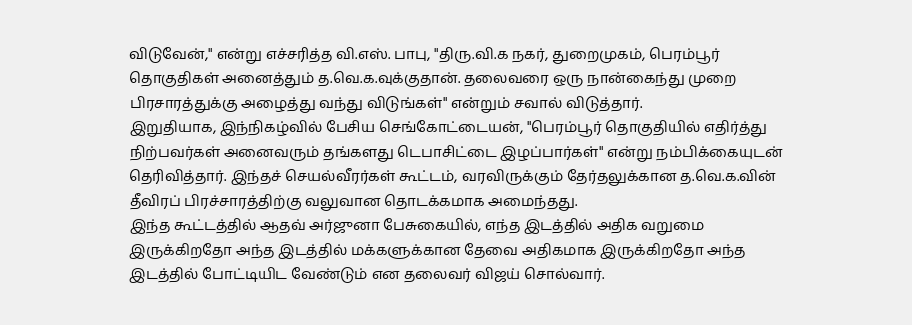விடுவேன்," என்று எச்சரித்த வி.எஸ். பாபு, "திரு.வி.க நகர், துறைமுகம், பெரம்பூர் தொகுதிகள் அனைத்தும் த.வெ.க.வுக்குதான். தலைவரை ஒரு நான்கைந்து முறை பிரசாரத்துக்கு அழைத்து வந்து விடுங்கள்" என்றும் சவால் விடுத்தார்.
இறுதியாக, இந்நிகழ்வில் பேசிய செங்கோட்டையன், "பெரம்பூர் தொகுதியில் எதிர்த்து நிற்பவர்கள் அனைவரும் தங்களது டெபாசிட்டை இழப்பார்கள்" என்று நம்பிக்கையுடன் தெரிவித்தார். இந்தச் செயல்வீரர்கள் கூட்டம், வரவிருக்கும் தேர்தலுக்கான த.வெ.க.வின் தீவிரப் பிரச்சாரத்திற்கு வலுவான தொடக்கமாக அமைந்தது.
இந்த கூட்டத்தில் ஆதவ் அர்ஜுனா பேசுகையில், எந்த இடத்தில் அதிக வறுமை இருக்கிறதோ அந்த இடத்தில் மக்களுக்கான தேவை அதிகமாக இருக்கிறதோ அந்த இடத்தில் போட்டியிட வேண்டும் என தலைவர் விஜய் சொல்வார்.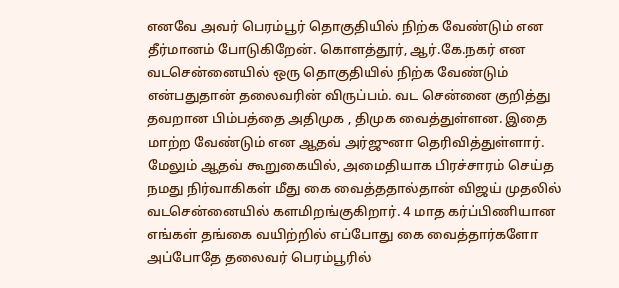எனவே அவர் பெரம்பூர் தொகுதியில் நிற்க வேண்டும் என தீர்மானம் போடுகிறேன். கொளத்தூர், ஆர்.கே.நகர் என வடசென்னையில் ஒரு தொகுதியில் நிற்க வேண்டும் என்பதுதான் தலைவரின் விருப்பம். வட சென்னை குறித்து தவறான பிம்பத்தை அதிமுக , திமுக வைத்துள்ளன. இதை மாற்ற வேண்டும் என ஆதவ் அர்ஜுனா தெரிவித்துள்ளார்.
மேலும் ஆதவ் கூறுகையில், அமைதியாக பிரச்சாரம் செய்த நமது நிர்வாகிகள் மீது கை வைத்ததால்தான் விஜய் முதலில் வடசென்னையில் களமிறங்குகிறார். 4 மாத கர்ப்பிணியான எங்கள் தங்கை வயிற்றில் எப்போது கை வைத்தார்களோ அப்போதே தலைவர் பெரம்பூரில்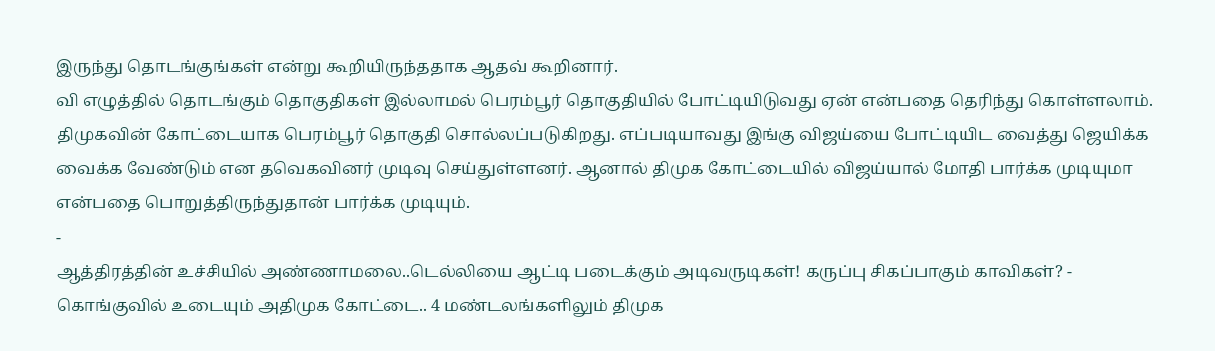இருந்து தொடங்குங்கள் என்று கூறியிருந்ததாக ஆதவ் கூறினார்.
வி எழுத்தில் தொடங்கும் தொகுதிகள் இல்லாமல் பெரம்பூர் தொகுதியில் போட்டியிடுவது ஏன் என்பதை தெரிந்து கொள்ளலாம். திமுகவின் கோட்டையாக பெரம்பூர் தொகுதி சொல்லப்படுகிறது. எப்படியாவது இங்கு விஜய்யை போட்டியிட வைத்து ஜெயிக்க வைக்க வேண்டும் என தவெகவினர் முடிவு செய்துள்ளனர். ஆனால் திமுக கோட்டையில் விஜய்யால் மோதி பார்க்க முடியுமா என்பதை பொறுத்திருந்துதான் பார்க்க முடியும்.
-
ஆத்திரத்தின் உச்சியில் அண்ணாமலை..டெல்லியை ஆட்டி படைக்கும் அடிவருடிகள்! கருப்பு சிகப்பாகும் காவிகள்? -
கொங்குவில் உடையும் அதிமுக கோட்டை.. 4 மண்டலங்களிலும் திமுக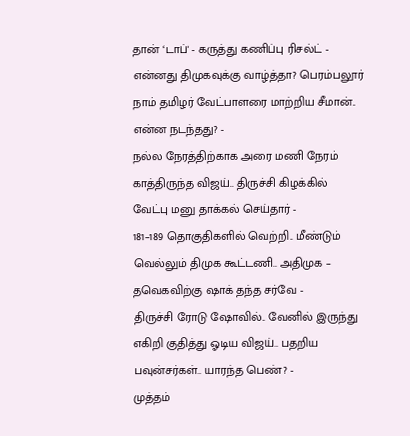தான் ‘டாப்' - கருத்து கணிப்பு ரிசல்ட் -
என்னது திமுகவுக்கு வாழ்த்தா? பெரம்பலூர் நாம் தமிழர் வேட்பாளரை மாற்றிய சீமான்.. என்ன நடந்தது? -
நல்ல நேரத்திற்காக அரை மணி நேரம் காத்திருந்த விஜய்.. திருச்சி கிழக்கில் வேட்பு மனு தாக்கல் செய்தார் -
181–189 தொகுதிகளில் வெற்றி.. மீண்டும் வெல்லும் திமுக கூட்டணி.. அதிமுக – தவெகவிற்கு ஷாக் தந்த சர்வே -
திருச்சி ரோடு ஷோவில்.. வேனில் இருந்து எகிறி குதித்து ஓடிய விஜய்.. பதறிய பவுன்சர்கள்.. யாரந்த பெண்? -
முத்தம்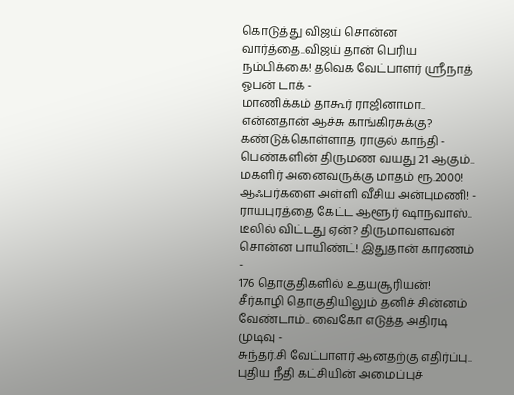கொடுத்து விஜய் சொன்ன வார்த்தை..விஜய் தான் பெரிய நம்பிக்கை! தவெக வேட்பாளர் ஸ்ரீநாத் ஓபன் டாக் -
மாணிக்கம் தாகூர் ராஜினாமா.. என்னதான் ஆச்சு காங்கிரசுக்கு? கண்டுக்கொள்ளாத ராகுல் காந்தி -
பெண்களின் திருமண வயது 21 ஆகும்.. மகளிர் அனைவருக்கு மாதம் ரூ.2000! ஆஃபர்களை அள்ளி வீசிய அன்புமணி! -
ராயபுரத்தை கேட்ட ஆளூர் ஷாநவாஸ்.. டீலில் விட்டது ஏன்? திருமாவளவன் சொன்ன பாயிண்ட்! இதுதான் காரணம் -
176 தொகுதிகளில் உதயசூரியன்! சீர்காழி தொகுதியிலும் தனிச் சின்னம் வேண்டாம்.. வைகோ எடுத்த அதிரடி முடிவு -
சுந்தர்.சி வேட்பாளர் ஆனதற்கு எதிர்ப்பு.. புதிய நீதி கட்சியின் அமைப்புச்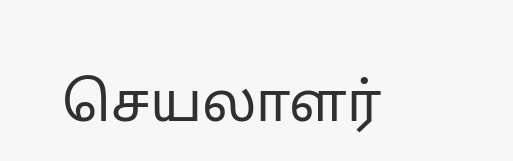செயலாளர்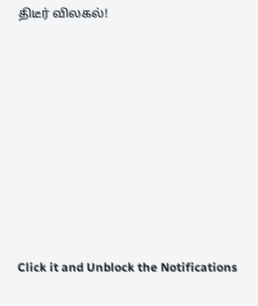திடீர் விலகல்!












Click it and Unblock the Notifications